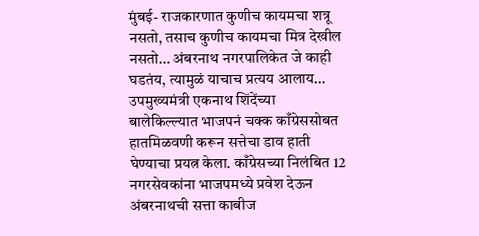मुंबई- राजकारणात कुणीच कायमचा शत्रू नसतो, तसाच कुणीच कायमचा मित्र देखील नसतो… अंबरनाथ नगरपालिकेत जे काही घडतंय, त्यामुळं याचाच प्रत्यय आलाय… उपमुख्यमंत्री एकनाथ शिंदेंच्या बालेकिल्ल्यात भाजपनं चक्क काँग्रेससोबत हातमिळवणी करून सत्तेचा डाव हाती घेण्याचा प्रयत्न केला. काँग्रेसच्या निलंबित 12 नगरसेवकांना भाजपमध्ये प्रवेश देऊन अंबरनाथची सत्ता काबीज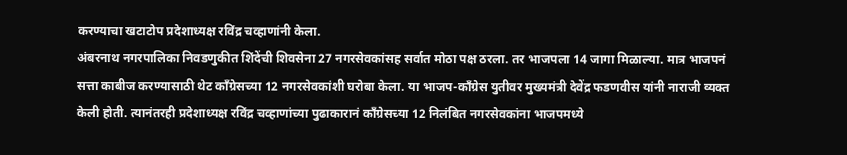करण्याचा खटाटोप प्रदेशाध्यक्ष रविंद्र चव्हाणांनी केला.
अंबरनाथ नगरपालिका निवडणुकीत शिंदेंची शिवसेना 27 नगरसेवकांसह सर्वात मोठा पक्ष ठरला. तर भाजपला 14 जागा मिळाल्या. मात्र भाजपनं सत्ता काबीज करण्यासाठी थेट काँग्रेसच्या 12 नगरसेवकांशी घरोबा केला. या भाजप-काँग्रेस युतीवर मुख्यमंत्री देवेंद्र फडणवीस यांनी नाराजी व्यक्त केली होती. त्यानंतरही प्रदेशाध्यक्ष रविंद्र चव्हाणांच्या पुढाकारानं काँग्रेसच्या 12 निलंबित नगरसेवकांना भाजपमध्ये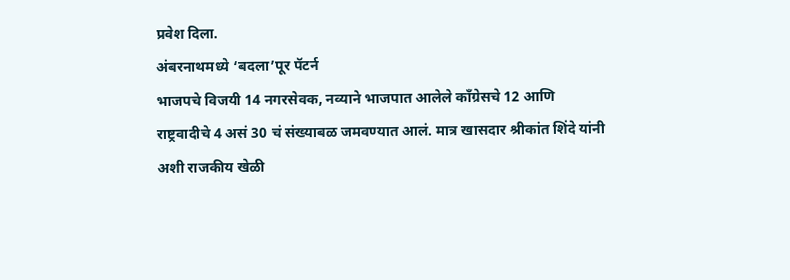प्रवेश दिला.
अंबरनाथमध्ये ‘बदला’पूर पॅटर्न
भाजपचे विजयी 14 नगरसेवक, नव्याने भाजपात आलेले काँग्रेसचे 12 आणि राष्ट्रवादीचे 4 असं 30 चं संख्याबळ जमवण्यात आलं. मात्र खासदार श्रीकांत शिंदे यांनी अशी राजकीय खेळी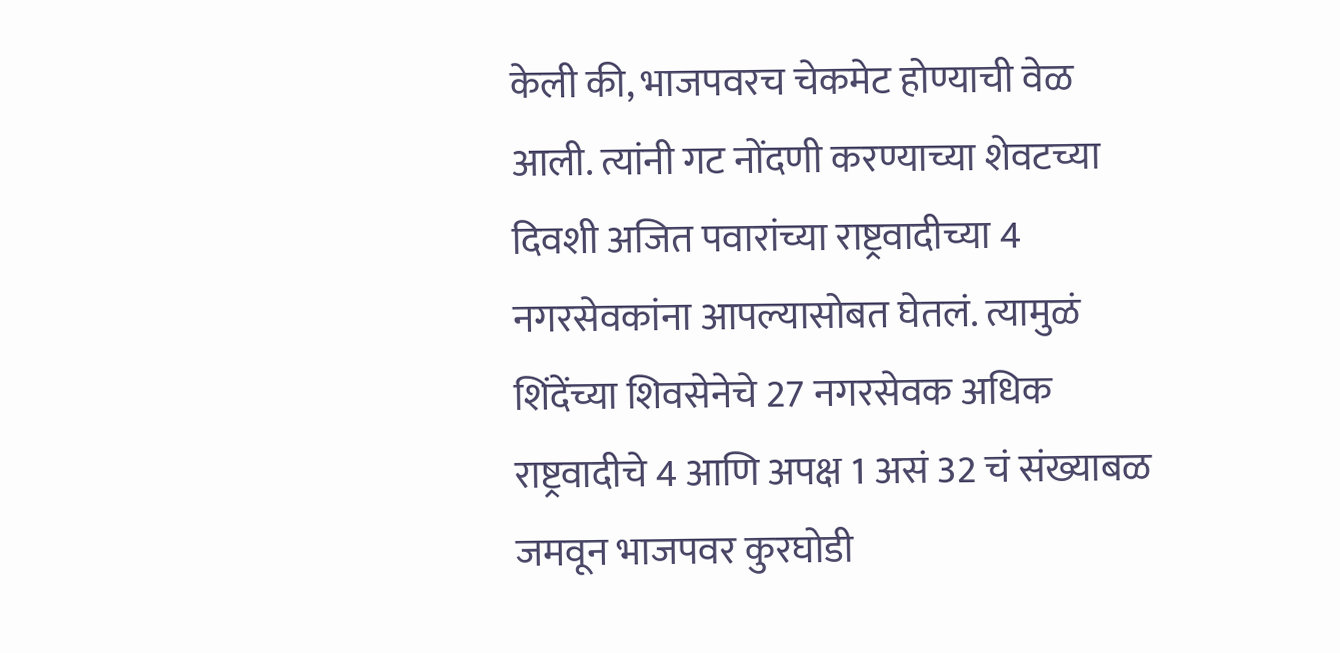केली की, भाजपवरच चेकमेट होण्याची वेळ आली. त्यांनी गट नोंदणी करण्याच्या शेवटच्या दिवशी अजित पवारांच्या राष्ट्रवादीच्या 4 नगरसेवकांना आपल्यासोबत घेतलं. त्यामुळं शिंदेंच्या शिवसेनेचे 27 नगरसेवक अधिक राष्ट्रवादीचे 4 आणि अपक्ष 1 असं 32 चं संख्याबळ जमवून भाजपवर कुरघोडी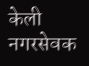केली
नगरसेवक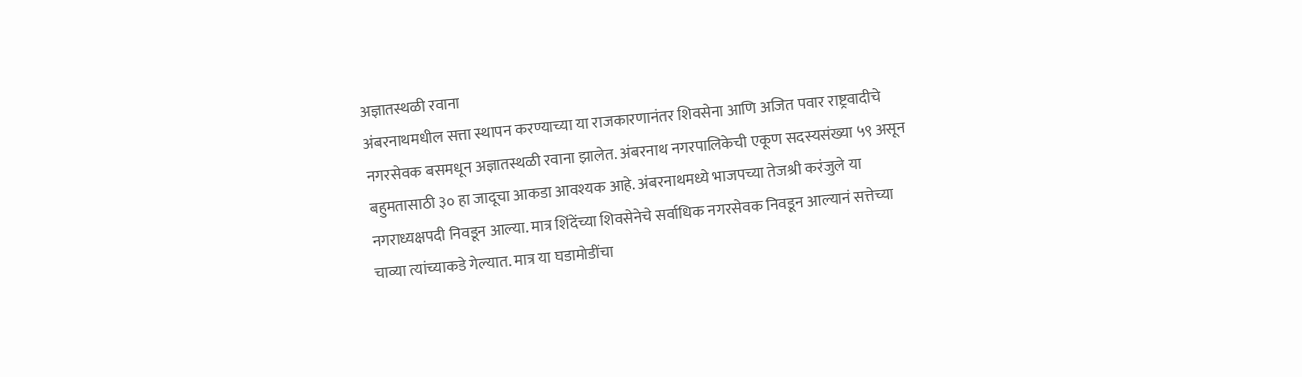अज्ञातस्थळी रवाना
अंबरनाथमधील सत्ता स्थापन करण्याच्या या राजकारणानंतर शिवसेना आणि अजित पवार राष्ट्रवादीचे नगरसेवक बसमधून अज्ञातस्थळी रवाना झालेत. अंबरनाथ नगरपालिकेची एकूण सदस्यसंख्या ५९ असून बहुमतासाठी ३० हा जादूचा आकडा आवश्यक आहे. अंबरनाथमध्ये भाजपच्या तेजश्री करंजुले या नगराध्यक्षपदी निवडून आल्या. मात्र शिंदेंच्या शिवसेनेचे सर्वाधिक नगरसेवक निवडून आल्यानं सत्तेच्या चाव्या त्यांच्याकडे गेल्यात. मात्र या घडामोडींचा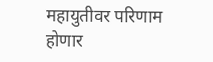महायुतीवर परिणाम होणार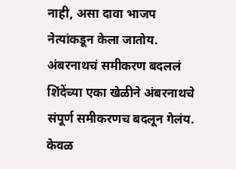नाही, असा दावा भाजप नेत्यांकडून केला जातोय.
अंबरनाथचं समीकरण बदललं
शिंदेंच्या एका खेळीने अंबरनाथचे संपूर्ण समीकरणच बदलून गेलंय. केवळ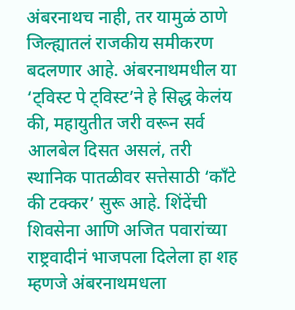अंबरनाथच नाही, तर यामुळं ठाणे जिल्ह्यातलं राजकीय समीकरण बदलणार आहे. अंबरनाथमधील या ‘ट्विस्ट पे ट्विस्ट’ने हे सिद्ध केलंय की, महायुतीत जरी वरून सर्व आलबेल दिसत असलं, तरी स्थानिक पातळीवर सत्तेसाठी ‘काँटे की टक्कर’ सुरू आहे. शिंदेंची शिवसेना आणि अजित पवारांच्या राष्ट्रवादीनं भाजपला दिलेला हा शह म्हणजे अंबरनाथमधला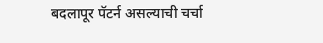बदलापूर पॅटर्न असल्याची चर्चा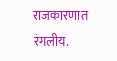राजकारणात रंगलीय.